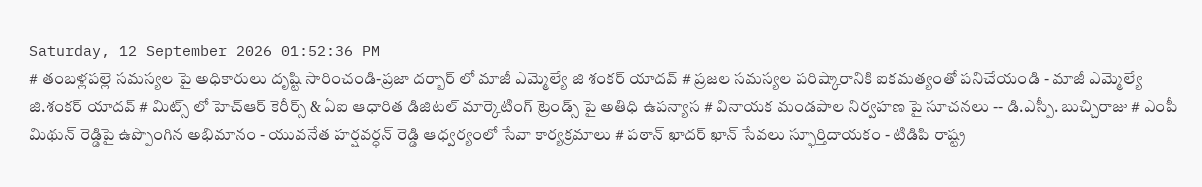Saturday, 12 September 2026 01:52:36 PM
# తంబళ్లపల్లె సమస్యల పై అధికారులు దృష్టి సారించండి-ప్రజా దర్బార్ లో మాజీ ఎమ్మెల్యే జి శంకర్ యాదవ్ # ప్రజల సమస్యల పరిష్కారానికి ఐకమత్యంతో పనిచేయండి - మాజీ ఎమ్మెల్యే జి.శంకర్ యాదవ్ # మిట్స్ లో హెచ్‌ఆర్ కెరీర్స్ & ఏఐ ఆధారిత డిజిటల్ మార్కెటింగ్ ట్రెండ్స్ పై అతిధి ఉపన్యాస # వినాయక మండపాల నిర్వహణ పై సూచనలు -- డి.ఎస్పీ. బుచ్చిరాజు # ఎంపీ మిథున్ రెడ్డిపై ఉప్పొంగిన అభిమానం - యువనేత హర్షవర్ధన్ రెడ్డి ఆధ్వర్యంలో సేవా కార్యక్రమాలు # పఠాన్ ఖాదర్ ఖాన్ సేవలు స్ఫూర్తిదాయకం - టిడిపి రాష్ట్ర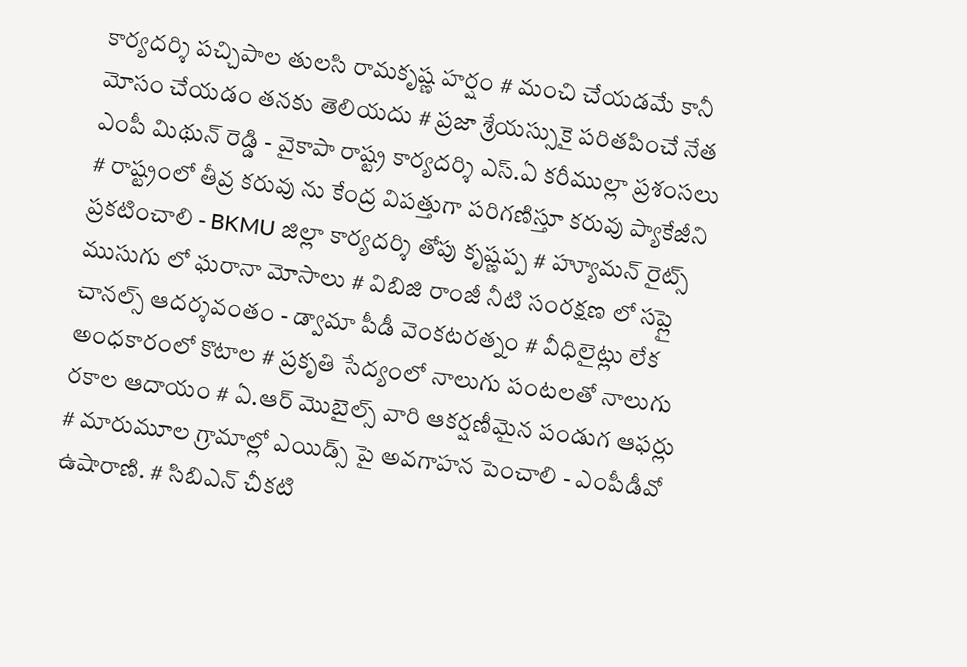కార్యదర్శి పచ్చిపాల తులసి రామకృష్ణ హర్షం # మంచి చేయడమే కానీ మోసం చేయడం తనకు తెలియదు # ప్రజా శ్రేయస్సుకై పరితపించే నేత ఎంపీ మిథున్ రెడ్డి - వైకాపా రాష్ట్ర కార్యదర్శి ఎస్.ఏ కరీముల్లా ప్రశంసలు # రాష్ట్రంలో తీవ్ర కరువు ను కేంద్ర విపత్తుగా పరిగణిస్తూ కరువు ప్యాకేజీని ప్రకటించాలి - BKMU జిల్లా కార్యదర్శి తోపు కృష్ణప్ప # హ్యూమన్ రైట్స్ ముసుగు లో ఘరానా మోసాలు # విబిజి రాంజీ నీటి సంరక్షణ లో సప్లై చానల్స్ ఆదర్శవంతం - డ్వామా పీడీ వెంకటరత్నం # వీధిలైట్లు లేక అంధకారంలో కొటాల # ప్రకృతి సేద్యంలో నాలుగు పంటలతో నాలుగు రకాల ఆదాయం # ఏ.ఆర్ మొబైల్స్ వారి ఆకర్షణీమైన పండుగ ఆఫర్లు # మారుమూల గ్రామాల్లో ఎయిడ్స్ పై అవగాహన పెంచాలి - ఎంపీడీవో ఉషారాణి. # సిబిఎన్ చీకటి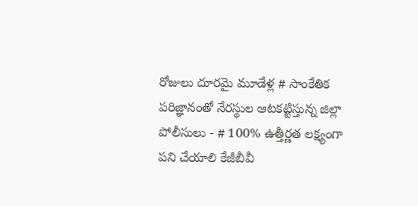రోజులు దూరమై మూడేళ్ల # సాంకేతిక పరిజ్ఞానంతో నేరస్థుల ఆటకట్టిస్తున్న జిల్లా పోలీసులు - # 100% ఉత్తీర్ణత లక్ష్యంగా పని చేయాలి కేజీబీవీ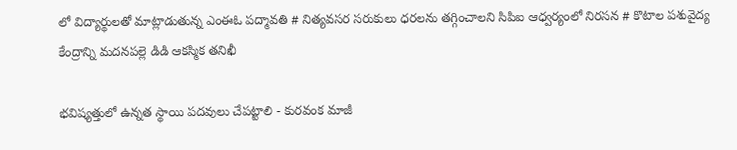లో విద్యార్థులతో మాట్లాడుతున్న ఎంఈఓ పద్మావతి # నిత్యవసర సరుకులు ధరలను తగ్గించాలని సిపిఐ ఆధ్వర్యంలో నిరసన # కొటాల పశువైద్య కేంద్రాన్ని మదనపల్లె డిడి ఆకస్మిక తనిఖీ

భవిష్యత్తులో ఉన్నత స్థాయి పదవులు చేపట్టాలి - కురవంక మాజీ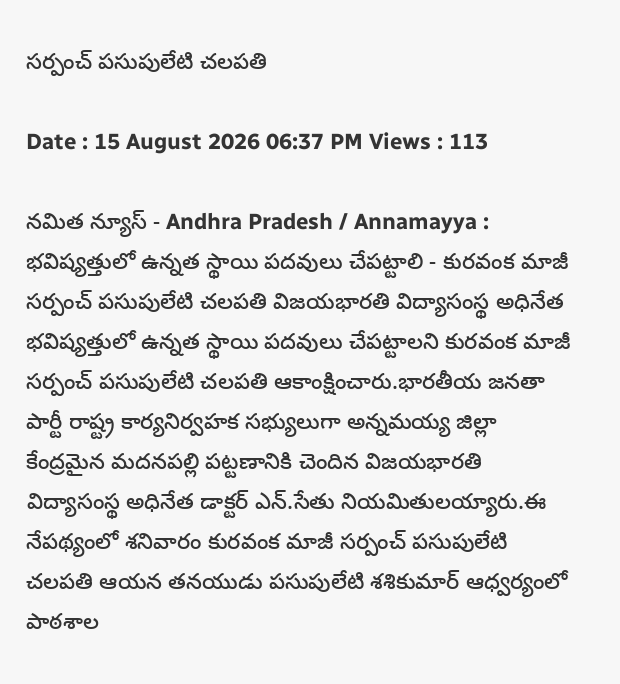సర్పంచ్ పసుపులేటి చలపతి

Date : 15 August 2026 06:37 PM Views : 113

నమిత న్యూస్ - Andhra Pradesh / Annamayya : భవిష్యత్తులో ఉన్నత స్థాయి పదవులు చేపట్టాలి - కురవంక మాజీ సర్పంచ్ పసుపులేటి చలపతి విజయభారతి విద్యాసంస్థ అధినేత భవిష్యత్తులో ఉన్నత స్థాయి పదవులు చేపట్టాలని కురవంక మాజీ సర్పంచ్ పసుపులేటి చలపతి ఆకాంక్షించారు.భారతీయ జనతా పార్టీ రాష్ట్ర కార్యనిర్వహక సభ్యులుగా అన్నమయ్య జిల్లా కేంద్రమైన మదనపల్లి పట్టణానికి చెందిన విజయభారతి విద్యాసంస్థ అధినేత డాక్టర్ ఎన్.సేతు నియమితులయ్యారు.ఈ నేపథ్యంలో శనివారం కురవంక మాజీ సర్పంచ్ పసుపులేటి చలపతి ఆయన తనయుడు పసుపులేటి శశికుమార్ ఆధ్వర్యంలో పాఠశాల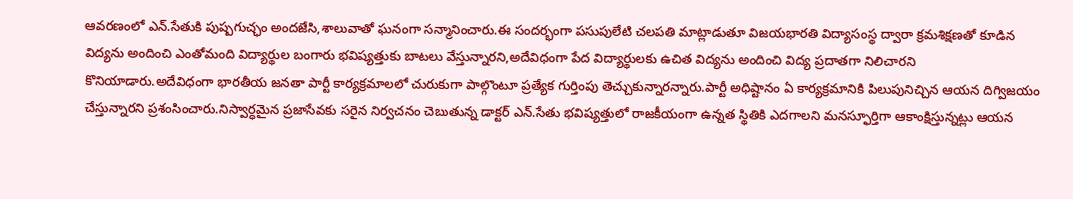ఆవరణంలో ఎన్.సేతుకి పుష్పగుచ్ఛం అందజేసి,శాలువాతో ఘనంగా సన్మానించారు.ఈ సందర్భంగా పసుపులేటి చలపతి మాట్లాడుతూ విజయభారతి విద్యాసంస్థ ద్వారా క్రమశిక్షణతో కూడిన విద్యను అందించి ఎంతోమంది విద్యార్థుల బంగారు భవిష్యత్తుకు బాటలు వేస్తున్నారని,అదేవిధంగా పేద విద్యార్థులకు ఉచిత విద్యను అందించి విద్య ప్రదాతగా నిలిచారని కొనియాడారు.అదేవిధంగా భారతీయ జనతా పార్టీ కార్యక్రమాలలో చురుకుగా పాల్గొంటూ ప్రత్యేక గుర్తింపు తెచ్చుకున్నారన్నారు.పార్టీ అధిష్టానం ఏ కార్యక్రమానికి పిలుపునిచ్చిన ఆయన దిగ్విజయం చేస్తున్నారని ప్రశంసించారు.నిస్వార్ధమైన ప్రజాసేవకు సరైన నిర్వచనం చెబుతున్న డాక్టర్ ఎన్.సేతు భవిష్యత్తులో రాజకీయంగా ఉన్నత స్థితికి ఎదగాలని మనస్ఫూర్తిగా ఆకాంక్షిస్తున్నట్లు ఆయన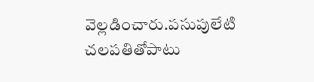వెల్లడించారు.పసుపులేటి చలపతితోపాటు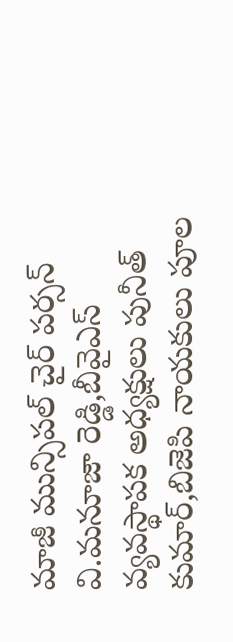మాజీ మున్సిపల్ చైర్ పర్సన్ వి.మనూజా రెడ్డి,బీవైఎస్ వ్యవస్థాపక అధ్యక్షులు పునీత్ కుమార్,బిజెపి నాయకులు పూల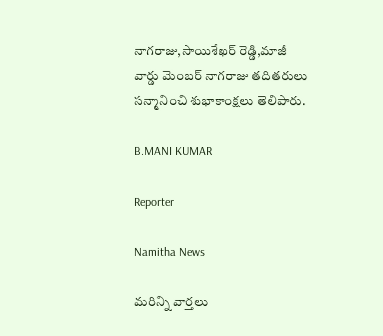నాగరాజు,సాయిశేఖర్ రెడ్డి,మాజీ వార్డు మెంబర్ నాగరాజు తదితరులు సన్మానించి శుభాకాంక్షలు తెలిపారు.

B.MANI KUMAR

Reporter

Namitha News

మరిన్ని వార్తలు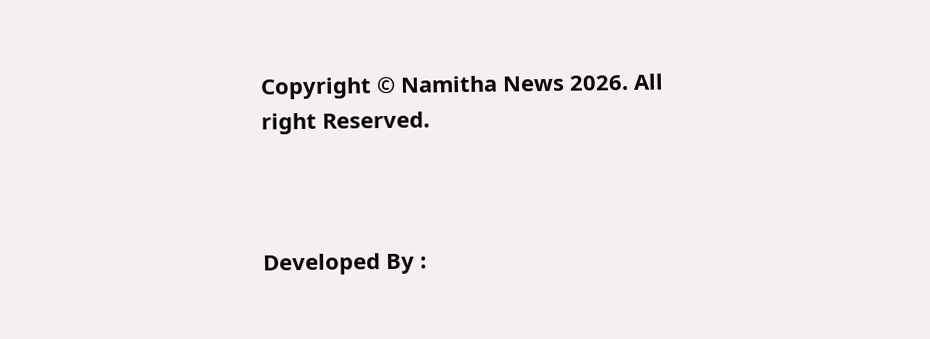Copyright © Namitha News 2026. All right Reserved.



Developed By :